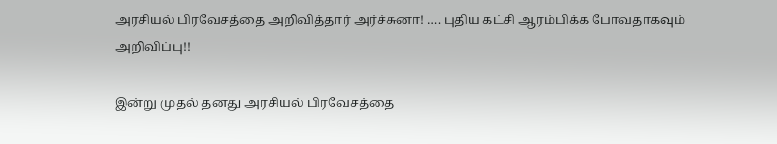அரசியல் பிரவேசத்தை அறிவித்தார் அர்ச்சுனா! …. புதிய கட்சி ஆரம்பிக்க போவதாகவும் அறிவிப்பு!!

இன்று முதல் தனது அரசியல் பிரவேசத்தை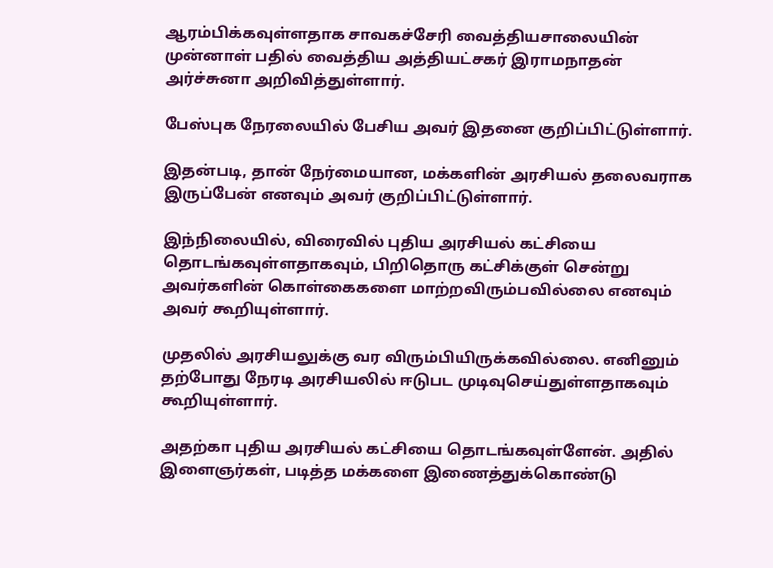ஆரம்பிக்கவுள்ளதாக சாவகச்சேரி வைத்தியசாலையின் முன்னாள் பதில் வைத்திய அத்தியட்சகர் இராமநாதன் அர்ச்சுனா அறிவித்துள்ளார்.

பேஸ்புக நேரலையில் பேசிய அவர் இதனை குறிப்பிட்டுள்ளார்.

இதன்படி, தான் நேர்மையான, மக்களின் அரசியல் தலைவராக இருப்பேன் எனவும் அவர் குறிப்பிட்டுள்ளார்.

இந்நிலையில், விரைவில் புதிய அரசியல் கட்சியை தொடங்கவுள்ளதாகவும், பிறிதொரு கட்சிக்குள் சென்று அவர்களின் கொள்கைகளை மாற்றவிரும்பவில்லை எனவும் அவர் கூறியுள்ளார்.

முதலில் அரசியலுக்கு வர விரும்பியிருக்கவில்லை. எனினும் தற்போது நேரடி அரசியலில் ஈடுபட முடிவுசெய்துள்ளதாகவும் கூறியுள்ளார்.

அதற்கா புதிய அரசியல் கட்சியை தொடங்கவுள்ளேன். அதில் இளைஞர்கள், படித்த மக்களை இணைத்துக்கொண்டு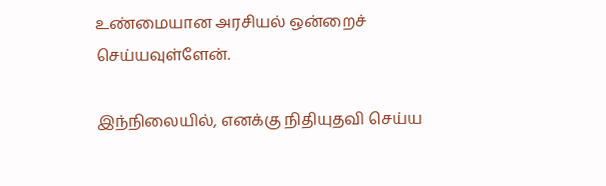உண்மையான அரசியல் ஒன்றைச் செய்யவுள்ளேன்.

இந்நிலையில், எனக்கு நிதியுதவி செய்ய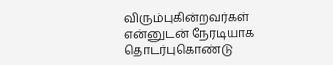விரும்புகின்றவர்கள் என்னுடன் நேரடியாக தொடர்புகொண்டு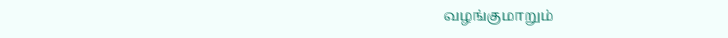வழங்குமாறும்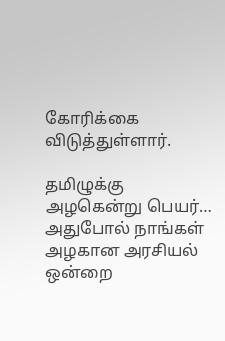கோரிக்கை விடுத்துள்ளார்.

தமிழுக்கு அழகென்று பெயர்… அதுபோல் நாங்கள் அழகான அரசியல் ஒன்றை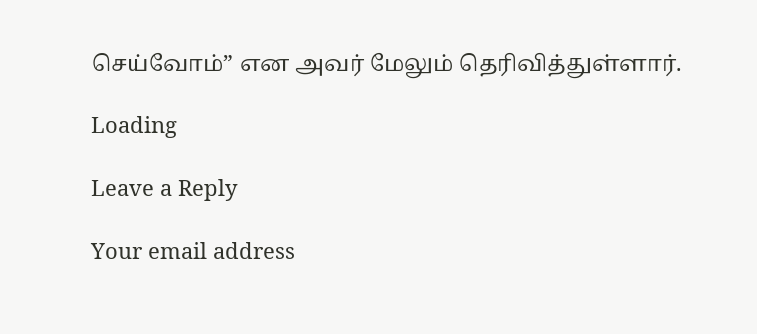செய்வோம்” என அவர் மேலும் தெரிவித்துள்ளார்.

Loading

Leave a Reply

Your email address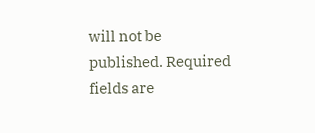will not be published. Required fields are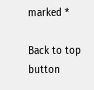marked *

Back to top button